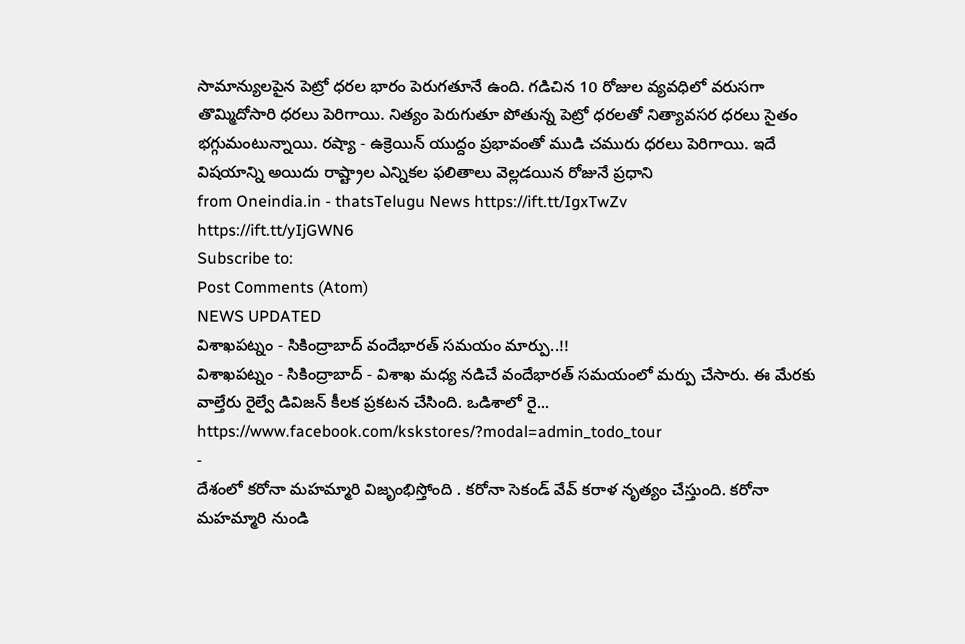సామాన్యులపైన పెట్రో ధరల భారం పెరుగతూనే ఉంది. గడిచిన 10 రోజుల వ్యవధిలో వరుసగా తొమ్మిదోసారి ధరలు పెరిగాయి. నిత్యం పెరుగుతూ పోతున్న పెట్రో ధరలతో నిత్యావసర ధరలు సైతం భగ్గుమంటున్నాయి. రష్యా - ఉక్రెయిన్ యుద్దం ప్రభావంతో ముడి చమురు ధరలు పెరిగాయి. ఇదే విషయాన్ని అయిదు రాష్ట్రాల ఎన్నికల ఫలితాలు వెల్లడయిన రోజునే ప్రధాని
from Oneindia.in - thatsTelugu News https://ift.tt/IgxTwZv
https://ift.tt/yIjGWN6
Subscribe to:
Post Comments (Atom)
NEWS UPDATED
విశాఖపట్నం - సికింద్రాబాద్ వందేభారత్ సమయం మార్పు..!!
విశాఖపట్నం - సికింద్రాబాద్ - విశాఖ మధ్య నడిచే వందేభారత్ సమయంలో మర్పు చేసారు. ఈ మేరకు వాల్తేరు రైల్వే డివిజన్ కీలక ప్రకటన చేసింది. ఒడిశాలో రై...
https://www.facebook.com/kskstores/?modal=admin_todo_tour
-
దేశంలో కరోనా మహమ్మారి విజృంభిస్తోంది . కరోనా సెకండ్ వేవ్ కరాళ నృత్యం చేస్తుంది. కరోనా మహమ్మారి నుండి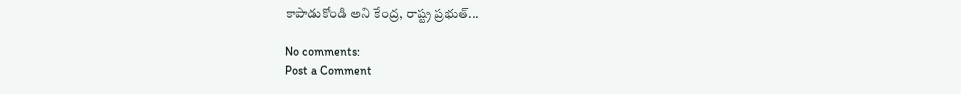కాపాడుకోండి అని కేంద్ర, రాష్ట్ర ప్రభుత్...

No comments:
Post a Comment